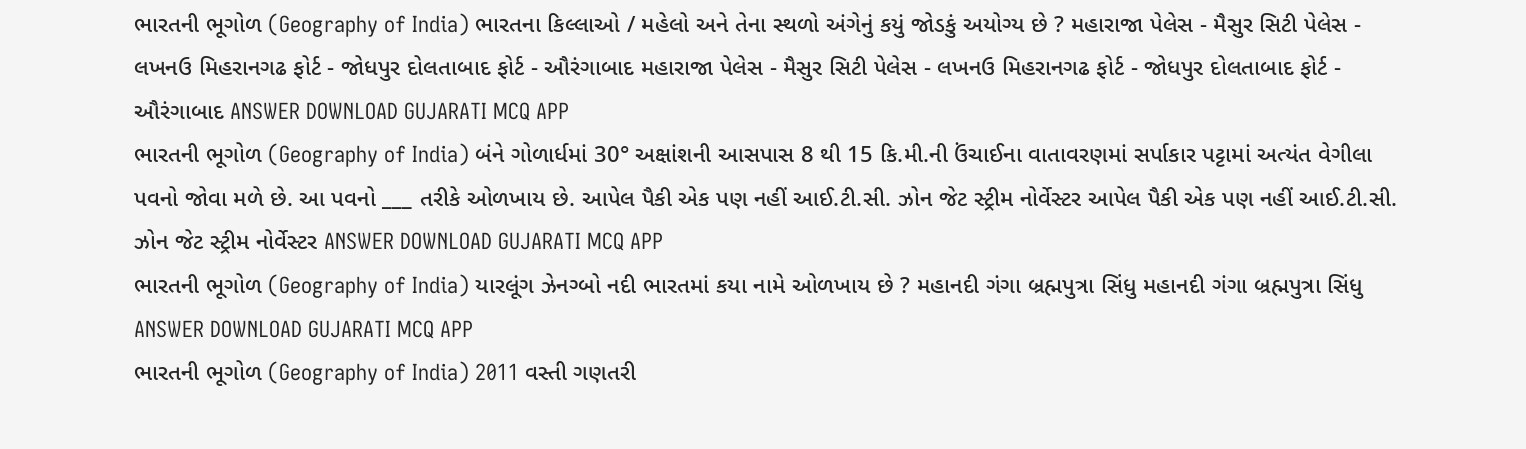ભારતની ભૂગોળ (Geography of India) ભારતના કિલ્લાઓ / મહેલો અને તેના સ્થળો અંગેનું કયું જોડકું અયોગ્ય છે ? મહારાજા પેલેસ - મૈસુર સિટી પેલેસ - લખનઉ મિહરાનગઢ ફોર્ટ - જોધપુર દોલતાબાદ ફોર્ટ - ઔરંગાબાદ મહારાજા પેલેસ - મૈસુર સિટી પેલેસ - લખનઉ મિહરાનગઢ ફોર્ટ - જોધપુર દોલતાબાદ ફોર્ટ - ઔરંગાબાદ ANSWER DOWNLOAD GUJARATI MCQ APP
ભારતની ભૂગોળ (Geography of India) બંને ગોળાર્ધમાં 30° અક્ષાંશની આસપાસ 8 થી 15 કિ.મી.ની ઉંચાઈના વાતાવરણમાં સર્પાકાર પટ્ટામાં અત્યંત વેગીલા પવનો જોવા મળે છે. આ પવનો ___ તરીકે ઓળખાય છે. આપેલ પૈકી એક પણ નહીં આઈ.ટી.સી. ઝોન જેટ સ્ટ્રીમ નોર્વેસ્ટર આપેલ પૈકી એક પણ નહીં આઈ.ટી.સી. ઝોન જેટ સ્ટ્રીમ નોર્વેસ્ટર ANSWER DOWNLOAD GUJARATI MCQ APP
ભારતની ભૂગોળ (Geography of India) યારલૂંગ ઝેનગ્બો નદી ભારતમાં કયા નામે ઓળખાય છે ? મહાનદી ગંગા બ્રહ્મપુત્રા સિંધુ મહાનદી ગંગા બ્રહ્મપુત્રા સિંધુ ANSWER DOWNLOAD GUJARATI MCQ APP
ભારતની ભૂગોળ (Geography of India) 2011 વસ્તી ગણતરી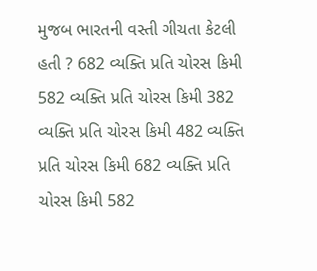મુજબ ભારતની વસ્તી ગીચતા કેટલી હતી ? 682 વ્યક્તિ પ્રતિ ચોરસ કિમી 582 વ્યક્તિ પ્રતિ ચોરસ કિમી 382 વ્યક્તિ પ્રતિ ચોરસ કિમી 482 વ્યક્તિ પ્રતિ ચોરસ કિમી 682 વ્યક્તિ પ્રતિ ચોરસ કિમી 582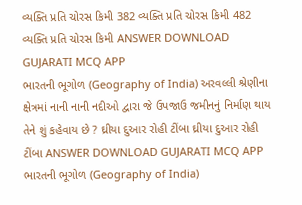વ્યક્તિ પ્રતિ ચોરસ કિમી 382 વ્યક્તિ પ્રતિ ચોરસ કિમી 482 વ્યક્તિ પ્રતિ ચોરસ કિમી ANSWER DOWNLOAD GUJARATI MCQ APP
ભારતની ભૂગોળ (Geography of India) અરવલ્લી શ્રેણીના ક્ષેત્રમાં નાની નાની નદીઓ દ્વારા જે ઉપજાઉ જમીનનું નિર્માણ થાય તેને શું કહેવાય છે ? ઘ્રીયા દુઆર રોહી ટીંબા ઘ્રીયા દુઆર રોહી ટીંબા ANSWER DOWNLOAD GUJARATI MCQ APP
ભારતની ભૂગોળ (Geography of India)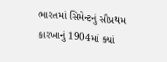ભારતમાં સિમેન્ટનું સૌપ્રથમ કારખાનું 1904માં ક્યાં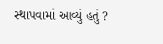સ્થાપવામાં આવ્યું હતું ?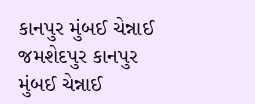કાનપુર મુંબઈ ચેન્નાઈ જમશેદપુર કાનપુર મુંબઈ ચેન્નાઈ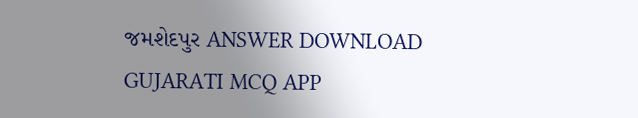જમશેદપુર ANSWER DOWNLOAD GUJARATI MCQ APP